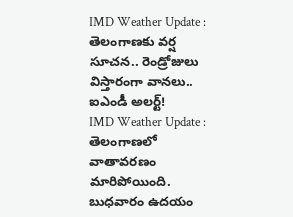IMD Weather Update : తెలంగాణకు వర్ష సూచన.. రెండ్రోజులు విస్తారంగా వానలు.. ఐఎండీ అలర్ట్!
IMD Weather Update : తెలంగాణలో వాతావరణం మారిపోయింది. బుధవారం ఉదయం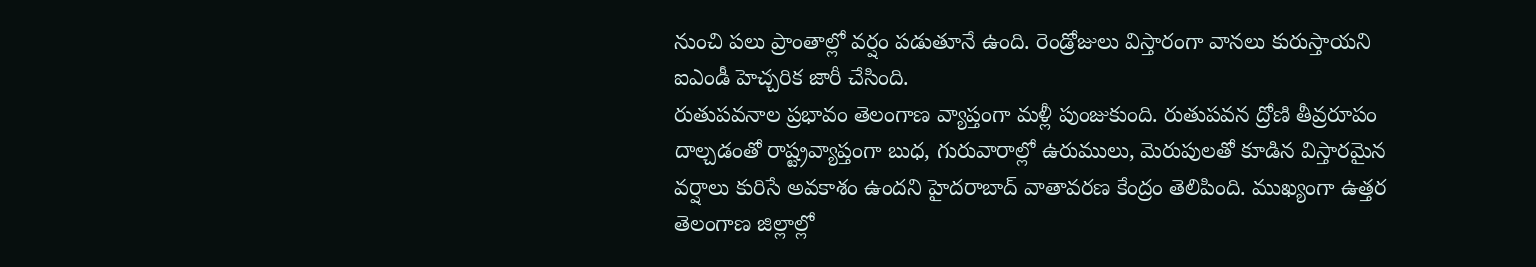నుంచి పలు ప్రాంతాల్లో వర్షం పడుతూనే ఉంది. రెండ్రోజులు విస్తారంగా వానలు కురుస్తాయని ఐఎండీ హెచ్చరిక జారీ చేసింది.
రుతుపవనాల ప్రభావం తెలంగాణ వ్యాప్తంగా మళ్లీ పుంజుకుంది. రుతుపవన ద్రోణి తీవ్రరూపం దాల్చడంతో రాష్ట్రవ్యాప్తంగా బుధ, గురువారాల్లో ఉరుములు, మెరుపులతో కూడిన విస్తారమైన వర్షాలు కురిసే అవకాశం ఉందని హైదరాబాద్ వాతావరణ కేంద్రం తెలిపింది. ముఖ్యంగా ఉత్తర తెలంగాణ జిల్లాల్లో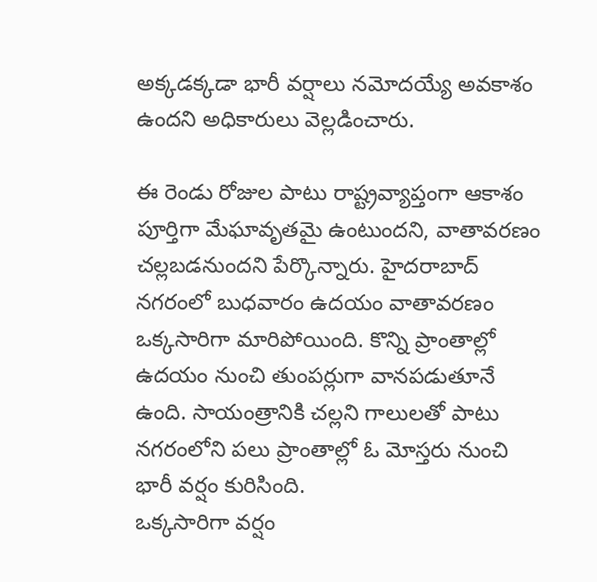అక్కడక్కడా భారీ వర్షాలు నమోదయ్యే అవకాశం ఉందని అధికారులు వెల్లడించారు.

ఈ రెండు రోజుల పాటు రాష్ట్రవ్యాప్తంగా ఆకాశం పూర్తిగా మేఘావృతమై ఉంటుందని, వాతావరణం చల్లబడనుందని పేర్కొన్నారు. హైదరాబాద్ నగరంలో బుధవారం ఉదయం వాతావరణం ఒక్కసారిగా మారిపోయింది. కొన్ని ప్రాంతాల్లో ఉదయం నుంచి తుంపర్లుగా వానపడుతూనే ఉంది. సాయంత్రానికి చల్లని గాలులతో పాటు నగరంలోని పలు ప్రాంతాల్లో ఓ మోస్తరు నుంచి భారీ వర్షం కురిసింది.
ఒక్కసారిగా వర్షం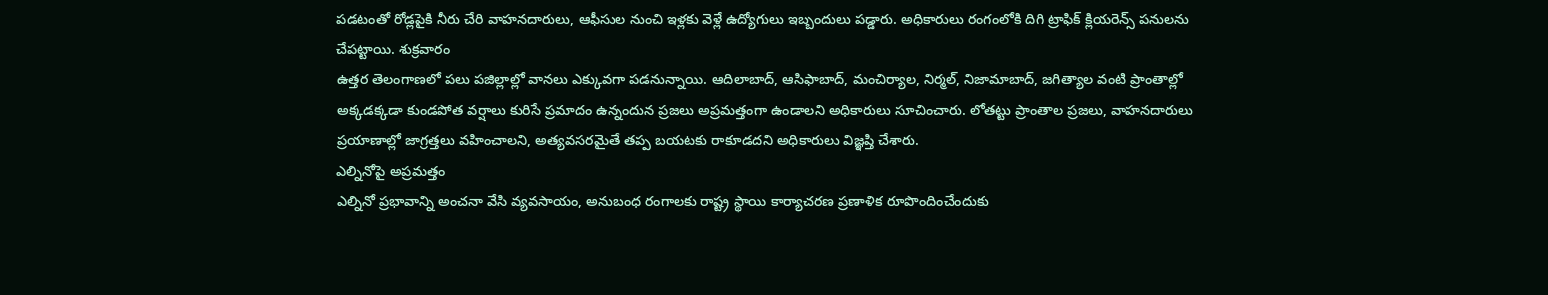పడటంతో రోడ్లపైకి నీరు చేరి వాహనదారులు, ఆఫీసుల నుంచి ఇళ్లకు వెళ్లే ఉద్యోగులు ఇబ్బందులు పడ్డారు. అధికారులు రంగంలోకి దిగి ట్రాఫిక్ క్లియరెన్స్ పనులను చేపట్టాయి. శుక్రవారం
ఉత్తర తెలంగాణలో పలు పజిల్లాల్లో వానలు ఎక్కువగా పడనున్నాయి. ఆదిలాబాద్, ఆసిఫాబాద్, మంచిర్యాల, నిర్మల్, నిజామాబాద్, జగిత్యాల వంటి ప్రాంతాల్లో అక్కడక్కడా కుండపోత వర్షాలు కురిసే ప్రమాదం ఉన్నందున ప్రజలు అప్రమత్తంగా ఉండాలని అధికారులు సూచించారు. లోతట్టు ప్రాంతాల ప్రజలు, వాహనదారులు ప్రయాణాల్లో జాగ్రత్తలు వహించాలని, అత్యవసరమైతే తప్ప బయటకు రాకూడదని అధికారులు విజ్ఞప్తి చేశారు.
ఎల్నినోపై అప్రమత్తం
ఎల్నినో ప్రభావాన్ని అంచనా వేసి వ్యవసాయం, అనుబంధ రంగాలకు రాష్ట్ర స్థాయి కార్యాచరణ ప్రణాళిక రూపొందించేందుకు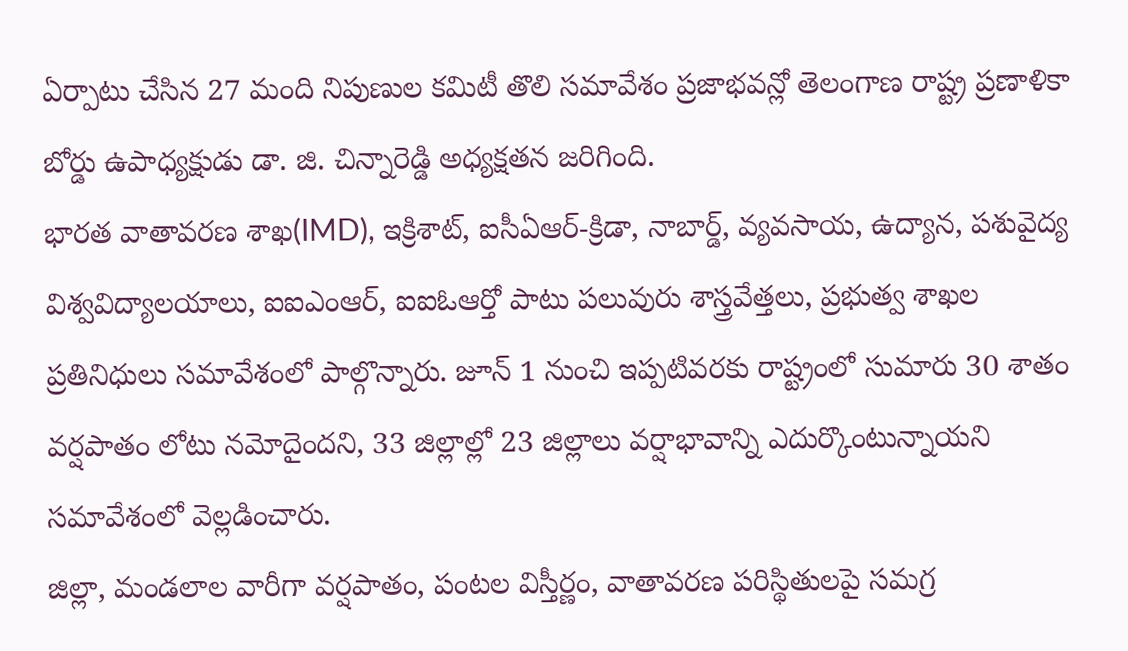ఏర్పాటు చేసిన 27 మంది నిపుణుల కమిటీ తొలి సమావేశం ప్రజాభవన్లో తెలంగాణ రాష్ట్ర ప్రణాళికా బోర్డు ఉపాధ్యక్షుడు డా. జి. చిన్నారెడ్డి అధ్యక్షతన జరిగింది.
భారత వాతావరణ శాఖ(IMD), ఇక్రిశాట్, ఐసీఏఆర్-క్రిడా, నాబార్డ్, వ్యవసాయ, ఉద్యాన, పశువైద్య విశ్వవిద్యాలయాలు, ఐఐఎంఆర్, ఐఐఓఆర్తో పాటు పలువురు శాస్త్రవేత్తలు, ప్రభుత్వ శాఖల ప్రతినిధులు సమావేశంలో పాల్గొన్నారు. జూన్ 1 నుంచి ఇప్పటివరకు రాష్ట్రంలో సుమారు 30 శాతం వర్షపాతం లోటు నమోదైందని, 33 జిల్లాల్లో 23 జిల్లాలు వర్షాభావాన్ని ఎదుర్కొంటున్నాయని సమావేశంలో వెల్లడించారు.
జిల్లా, మండలాల వారీగా వర్షపాతం, పంటల విస్తీర్ణం, వాతావరణ పరిస్థితులపై సమగ్ర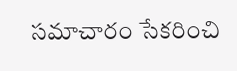సమాచారం సేకరించి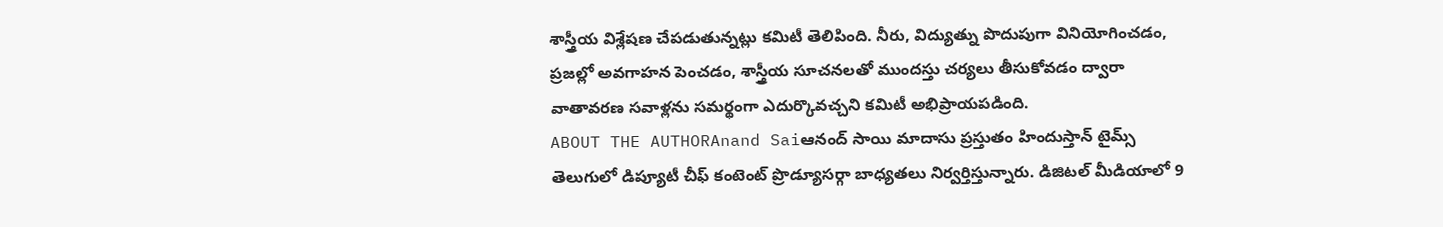శాస్త్రీయ విశ్లేషణ చేపడుతున్నట్లు కమిటీ తెలిపింది. నీరు, విద్యుత్ను పొదుపుగా వినియోగించడం, ప్రజల్లో అవగాహన పెంచడం, శాస్త్రీయ సూచనలతో ముందస్తు చర్యలు తీసుకోవడం ద్వారా వాతావరణ సవాళ్లను సమర్థంగా ఎదుర్కొవచ్చని కమిటీ అభిప్రాయపడింది.
ABOUT THE AUTHORAnand Saiఆనంద్ సాయి మాదాసు ప్రస్తుతం హిందుస్తాన్ టైమ్స్ తెలుగులో డిప్యూటీ చీఫ్ కంటెంట్ ప్రొడ్యూసర్గా బాధ్యతలు నిర్వర్తిస్తున్నారు. డిజిటల్ మీడియాలో 9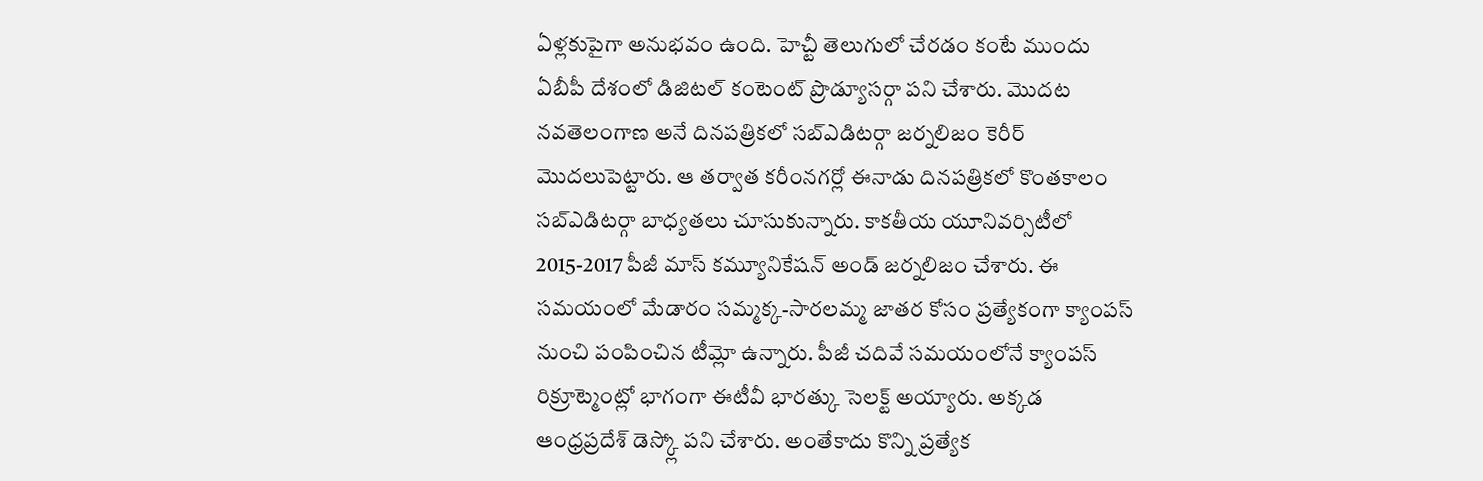ఏళ్లకుపైగా అనుభవం ఉంది. హెచ్టీ తెలుగులో చేరడం కంటే ముందు ఏబీపీ దేశంలో డిజిటల్ కంటెంట్ ప్రొడ్యూసర్గా పని చేశారు. మెుదట నవతెలంగాణ అనే దినపత్రికలో సబ్ఎడిటర్గా జర్నలిజం కెరీర్ మెుదలుపెట్టారు. ఆ తర్వాత కరీంనగర్లో ఈనాడు దినపత్రికలో కొంతకాలం సబ్ఎడిటర్గా బాధ్యతలు చూసుకున్నారు. కాకతీయ యూనివర్సిటీలో 2015-2017 పీజీ మాస్ కమ్యూనికేషన్ అండ్ జర్నలిజం చేశారు. ఈ సమయంలో మేడారం సమ్మక్క-సారలమ్మ జాతర కోసం ప్రత్యేకంగా క్యాంపస్ నుంచి పంపించిన టీమ్లో ఉన్నారు. పీజీ చదివే సమయంలోనే క్యాంపస్ రిక్రూట్మెంట్లో భాగంగా ఈటీవీ భారత్కు సెలక్ట్ అయ్యారు. అక్కడ ఆంధ్రప్రదేశ్ డెస్క్లో పని చేశారు. అంతేకాదు కొన్ని ప్రత్యేక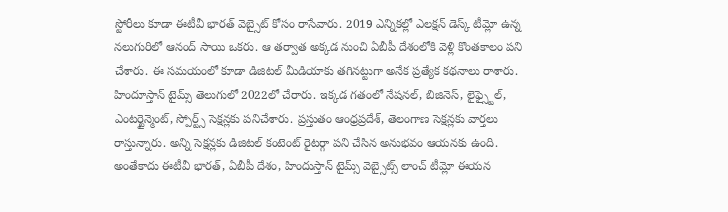స్టోరీలు కూడా ఈటీవీ భారత్ వెబ్సైట్ కోసం రాసేవారు. 2019 ఎన్నికల్లో ఎలక్షన్ డెస్క్ టీమ్లో ఉన్న నలుగురిలో ఆనంద్ సాయి ఒకరు. ఆ తర్వాత అక్కడ నుంచి ఏబీపీ దేశంలోకి వెళ్లి కొంతకాలం పని చేశారు. ఈ సమయంలో కూడా డిజిటల్ మీడియాకు తగినట్టుగా అనేక ప్రత్యేక కథనాలు రాశారు. హిందూస్తాన్ టైమ్స్ తెలుగులో 2022లో చేరారు. ఇక్కడ గతంలో నేషనల్, బిజినెస్, లైఫ్స్టైల్, ఎంటర్టైన్మెంట్, స్పోర్ట్స్ సెక్షన్లకు పనిచేశారు. ప్రస్తుతం ఆంధ్రప్రదేశ్, తెలంగాణ సెక్షన్లకు వార్తలు రాస్తున్నారు. అన్ని సెక్షన్లకు డిజిటల్ కంటెంట్ రైటర్గా పని చేసిన అనుభవం ఆయనకు ఉంది. అంతేకాదు ఈటీవీ భారత్, ఏబీపీ దేశం, హిందుస్తాన్ టైమ్స్ వెబ్సైట్స్ లాంచ్ టీమ్లో ఈయన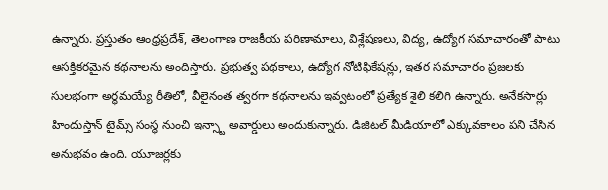ఉన్నారు. ప్రస్తుతం ఆంధ్రప్రదేశ్, తెలంగాణ రాజకీయ పరిణామాలు, విశ్లేషణలు, విద్య, ఉద్యోగ సమాచారంతో పాటు ఆసక్తికరమైన కథనాలను అందిస్తారు. ప్రభుత్వ పథకాలు, ఉద్యోగ నోటిఫికేషన్లు, ఇతర సమాచారం ప్రజలకు సులభంగా అర్థమయ్యే రీతిలో, వీలైనంత త్వరగా కథనాలను ఇవ్వటంలో ప్రత్యేక శైలి కలిగి ఉన్నారు. అనేకసార్లు హిందుస్తాన్ టైమ్స్ సంస్థ నుంచి ఇన్స్టా అవార్డులు అందుకున్నారు. డిజిటల్ మీడియాలో ఎక్కువకాలం పని చేసిన అనుభవం ఉంది. యూజర్లకు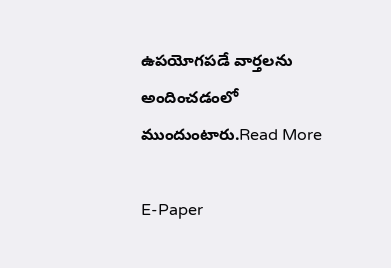ఉపయోగపడే వార్తలను అందించడంలో ముందుంటారు.Read More

E-Paper